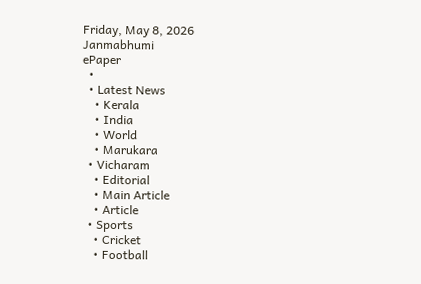Friday, May 8, 2026
Janmabhumi
ePaper
  •
  • Latest News
    • Kerala
    • India
    • World
    • Marukara
  • Vicharam
    • Editorial
    • Main Article
    • Article
  • Sports
    • Cricket
    • Football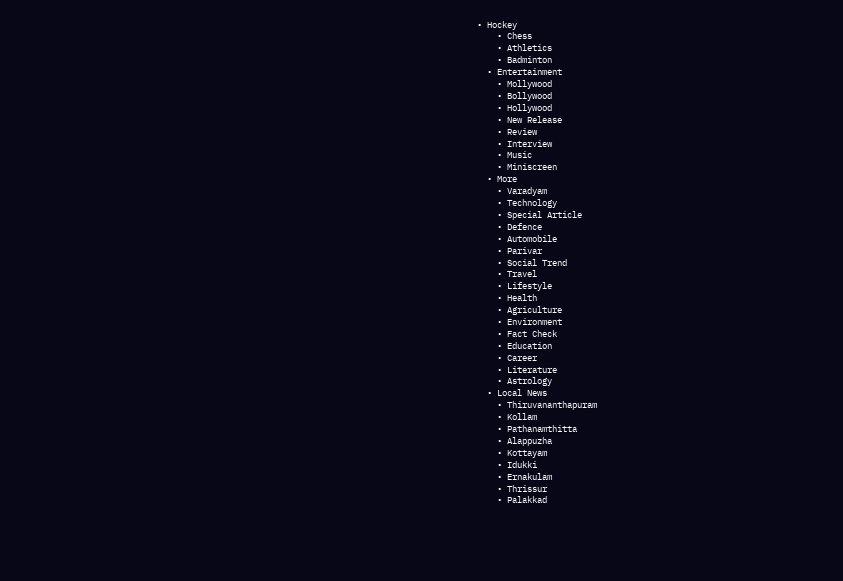• Hockey
    • Chess
    • Athletics
    • Badminton
  • Entertainment
    • Mollywood
    • Bollywood
    • Hollywood
    • New Release
    • Review
    • Interview
    • Music
    • Miniscreen
  • More
    • Varadyam
    • Technology
    • Special Article
    • Defence
    • Automobile
    • Parivar
    • Social Trend
    • Travel
    • Lifestyle
    • Health
    • Agriculture
    • Environment
    • Fact Check
    • Education
    • Career
    • Literature
    • Astrology
  • Local News
    • Thiruvananthapuram
    • Kollam
    • Pathanamthitta
    • Alappuzha
    • Kottayam
    • Idukki
    • Ernakulam
    • Thrissur
    • Palakkad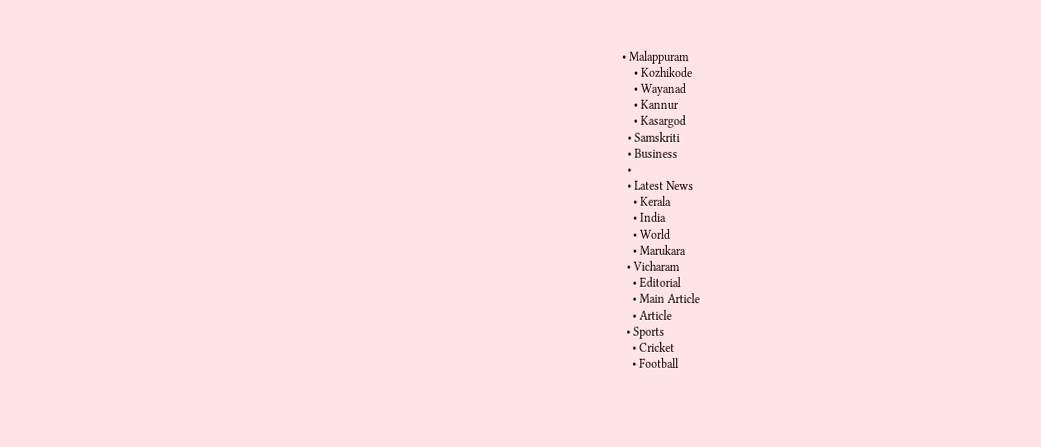• Malappuram
    • Kozhikode
    • Wayanad
    • Kannur
    • Kasargod
  • Samskriti
  • Business
  •
  • Latest News
    • Kerala
    • India
    • World
    • Marukara
  • Vicharam
    • Editorial
    • Main Article
    • Article
  • Sports
    • Cricket
    • Football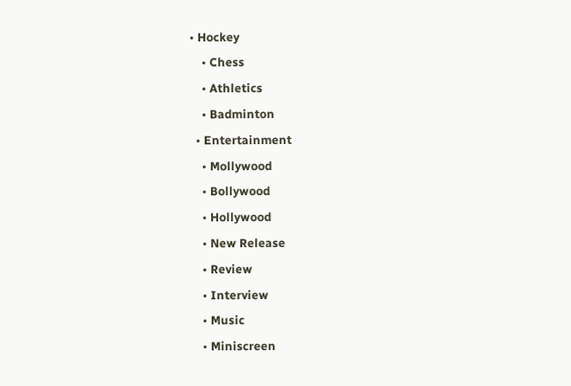• Hockey
    • Chess
    • Athletics
    • Badminton
  • Entertainment
    • Mollywood
    • Bollywood
    • Hollywood
    • New Release
    • Review
    • Interview
    • Music
    • Miniscreen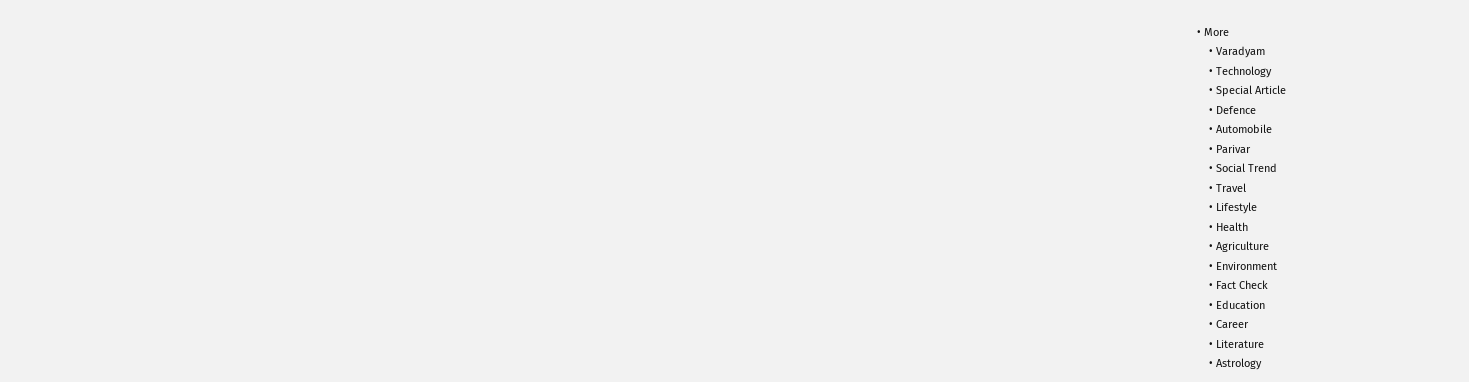• More
    • Varadyam
    • Technology
    • Special Article
    • Defence
    • Automobile
    • Parivar
    • Social Trend
    • Travel
    • Lifestyle
    • Health
    • Agriculture
    • Environment
    • Fact Check
    • Education
    • Career
    • Literature
    • Astrology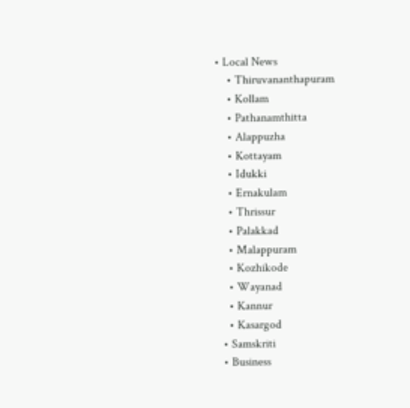• Local News
    • Thiruvananthapuram
    • Kollam
    • Pathanamthitta
    • Alappuzha
    • Kottayam
    • Idukki
    • Ernakulam
    • Thrissur
    • Palakkad
    • Malappuram
    • Kozhikode
    • Wayanad
    • Kannur
    • Kasargod
  • Samskriti
  • Business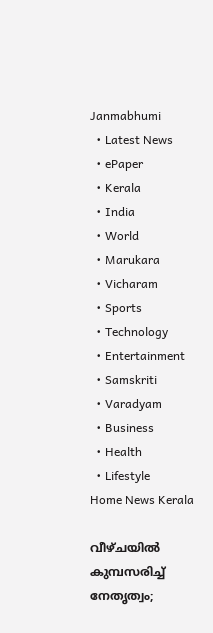Janmabhumi
  • Latest News
  • ePaper
  • Kerala
  • India
  • World
  • Marukara
  • Vicharam
  • Sports
  • Technology
  • Entertainment
  • Samskriti
  • Varadyam
  • Business
  • Health
  • Lifestyle
Home News Kerala

വീഴ്ചയിൽ കുമ്പസരിച്ച് നേതൃത്വം;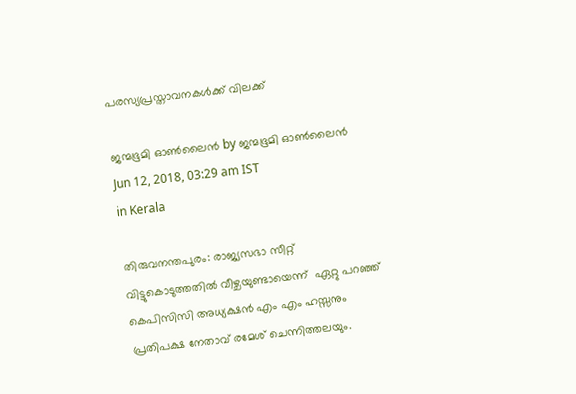പരസ്യപ്രസ്താവനകൾക്ക് വിലക്ക്

ജന്മഭൂമി ഓണ്‍ലൈന്‍ by ജന്മഭൂമി ഓണ്‍ലൈന്‍
Jun 12, 2018, 03:29 am IST
in Kerala

തിരുവനന്തപുരം: രാജ്യസഭാ സീറ്റ് വിട്ടുകൊടുത്തതില്‍ വീഴ്ചയുണ്ടായെന്ന്  ഏറ്റു പറഞ്ഞ് കെപിസിസി അധ്യക്ഷന്‍ എം എം ഹസ്സനും പ്രതിപക്ഷ നേതാവ് രമേശ് ചെന്നിത്തലയും.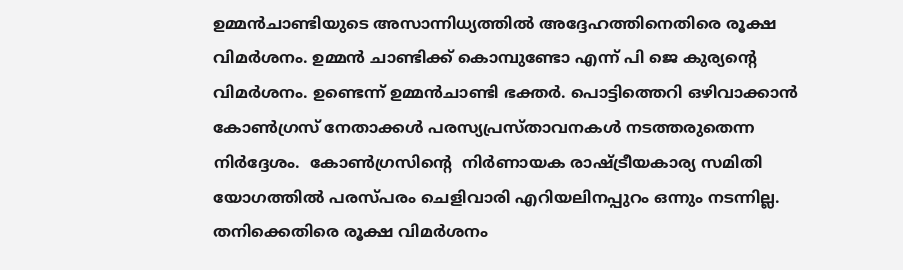ഉമ്മന്‍ചാണ്ടിയുടെ അസാന്നിധ്യത്തില്‍ അദ്ദേഹത്തിനെതിരെ രൂക്ഷ വിമര്‍ശനം. ഉമ്മന്‍ ചാണ്ടിക്ക് കൊമ്പുണ്ടോ എന്ന് പി ജെ കുര്യന്റെ വിമര്‍ശനം. ഉണ്ടെന്ന് ഉമ്മന്‍ചാണ്ടി ഭക്തര്‍. പൊട്ടിത്തെറി ഒഴിവാക്കാന്‍ കോണ്‍ഗ്രസ് നേതാക്കള്‍ പരസ്യപ്രസ്താവനകള്‍ നടത്തരുതെന്ന നിര്‍ദ്ദേശം.  കോണ്‍ഗ്രസിന്റെ  നിര്‍ണായക രാഷ്‌ട്രീയകാര്യ സമിതി യോഗത്തില്‍ പരസ്പരം ചെളിവാരി എറിയലിനപ്പുറം ഒന്നും നടന്നില്ല. തനിക്കെതിരെ രൂക്ഷ വിമര്‍ശനം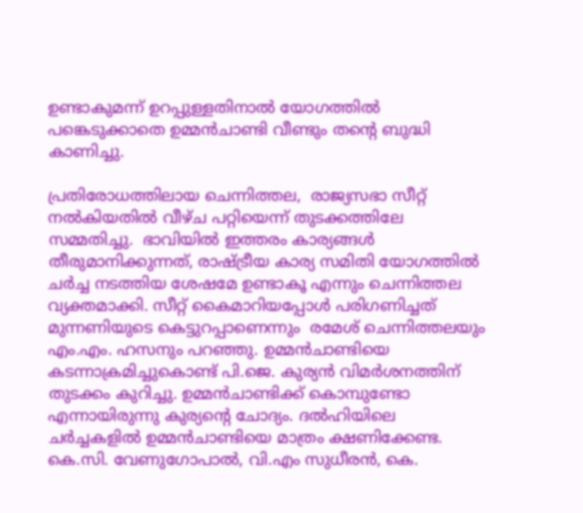ഉണ്ടാകുമന്ന് ഉറപ്പുള്ളതിനാല്‍ യോഗത്തില്‍ പങ്കെടുക്കാതെ ഉമ്മന്‍ചാണ്ടി വീണ്ടും തന്റെ ബുദ്ധി കാണിച്ചു.

പ്രതിരോധത്തിലായ ചെന്നിത്തല,  രാജ്യസഭാ സീറ്റ് നല്‍കിയതില്‍ വീഴ്ച പറ്റിയെന്ന് തുടക്കത്തിലേ സമ്മതിച്ചു.  ഭാവിയില്‍ ഇത്തരം കാര്യങ്ങള്‍ തീരുമാനിക്കുന്നത്, രാഷ്‌ട്രീയ കാര്യ സമിതി യോഗത്തില്‍ ചര്‍ച്ച നടത്തിയ ശേഷമേ ഉണ്ടാകൂ എന്നും ചെന്നിത്തല വ്യക്തമാക്കി. സീറ്റ് കൈമാറിയപ്പോള്‍ പരിഗണിച്ചത് മുന്നണിയുടെ കെട്ടുറപ്പാണെന്നും  രമേശ് ചെന്നിത്തലയും എം.എം. ഹസനും പറഞ്ഞു. ഉമ്മന്‍ചാണ്ടിയെ കടന്നാക്രമിച്ചുകൊണ്ട് പി.ജെ. കുര്യന്‍ വിമര്‍ശനത്തിന് തുടക്കം കുറിച്ചു. ഉമ്മന്‍ചാണ്ടിക്ക് കൊമ്പുണ്ടോ എന്നായിരുന്നു കുര്യന്റെ ചോദ്യം. ദല്‍ഹിയിലെ ചര്‍ച്ചകളില്‍ ഉമ്മന്‍ചാണ്ടിയെ മാത്രം ക്ഷണിക്കേണ്ട. കെ.സി. വേണുഗോപാല്‍, വി.എം സുധീരന്‍, കെ.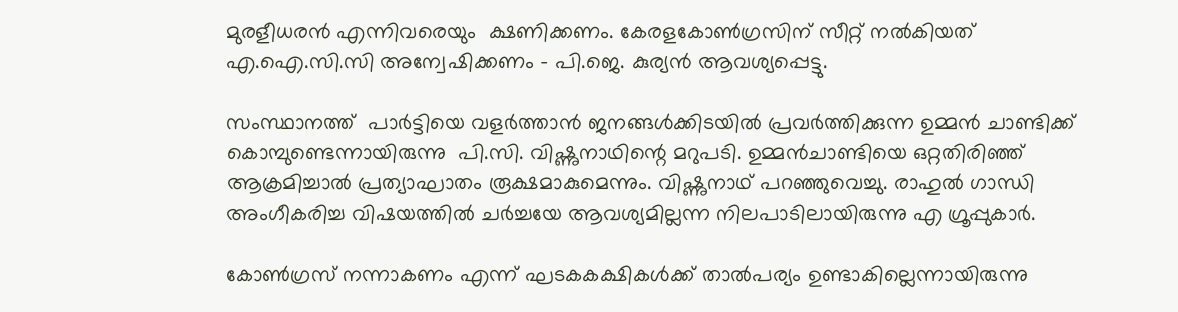മുരളീധരന്‍ എന്നിവരെയും  ക്ഷണിക്കണം. കേരളകോണ്‍ഗ്രസിന് സീറ്റ് നല്‍കിയത് എ.ഐ.സി.സി അന്വേഷിക്കണം – പി.ജെ. കുര്യന്‍ ആവശ്യപ്പെട്ടു.

സംസ്ഥാനത്ത്  പാര്‍ട്ടിയെ വളര്‍ത്താന്‍ ജനങ്ങള്‍ക്കിടയില്‍ പ്രവര്‍ത്തിക്കുന്ന ഉമ്മന്‍ ചാണ്ടിക്ക് കൊമ്പുണ്ടെന്നായിരുന്നു  പി.സി. വിഷ്ണുനാഥിന്റെ മറുപടി. ഉമ്മന്‍ചാണ്ടിയെ ഒറ്റതിരിഞ്ഞ് ആക്രമിച്ചാല്‍ പ്രത്യാഘാതം രൂക്ഷമാകുമെന്നും. വിഷ്ണുനാഥ് പറഞ്ഞുവെച്ചു. രാഹുല്‍ ഗാന്ധി അംഗീകരിച്ച വിഷയത്തില്‍ ചര്‍ച്ചയേ ആവശ്യമില്ലന്ന നിലപാടിലായിരുന്നു എ ഗ്രൂപ്പുകാര്‍.

കോണ്‍ഗ്രസ് നന്നാകണം എന്ന് ഘടകകക്ഷികള്‍ക്ക് താല്‍പര്യം ഉണ്ടാകില്ലെന്നായിരുന്നു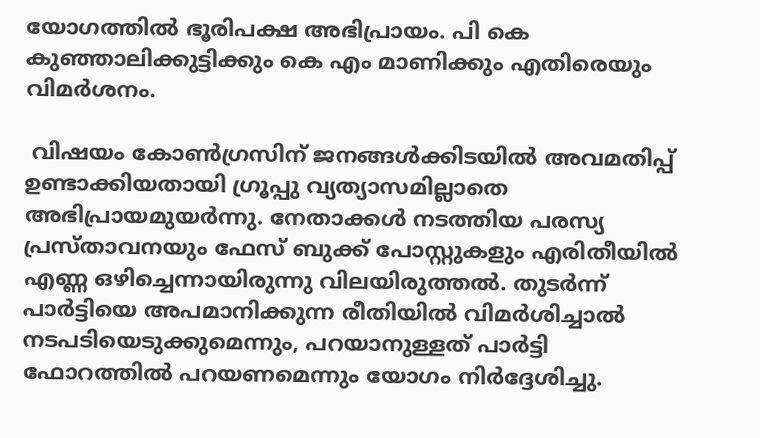യോഗത്തില്‍ ഭൂരിപക്ഷ അഭിപ്രായം. പി കെ  കുഞ്ഞാലിക്കുട്ടിക്കും കെ എം മാണിക്കും എതിരെയും വിമര്‍ശനം.

 വിഷയം കോണ്‍ഗ്രസിന് ജനങ്ങള്‍ക്കിടയില്‍ അവമതിപ്പ് ഉണ്ടാക്കിയതായി ഗ്രൂപ്പു വ്യത്യാസമില്ലാതെ അഭിപ്രായമുയര്‍ന്നു. നേതാക്കള്‍ നടത്തിയ പരസ്യ പ്രസ്താവനയും ഫേസ് ബുക്ക് പോസ്റ്റുകളും എരിതീയില്‍ എണ്ണ ഒഴിച്ചെന്നായിരുന്നു വിലയിരുത്തല്‍. തുടര്‍ന്ന് പാര്‍ട്ടിയെ അപമാനിക്കുന്ന രീതിയില്‍ വിമര്‍ശിച്ചാല്‍ നടപടിയെടുക്കുമെന്നും, പറയാനുള്ളത് പാര്‍ട്ടി ഫോറത്തില്‍ പറയണമെന്നും യോഗം നിര്‍ദ്ദേശിച്ചു.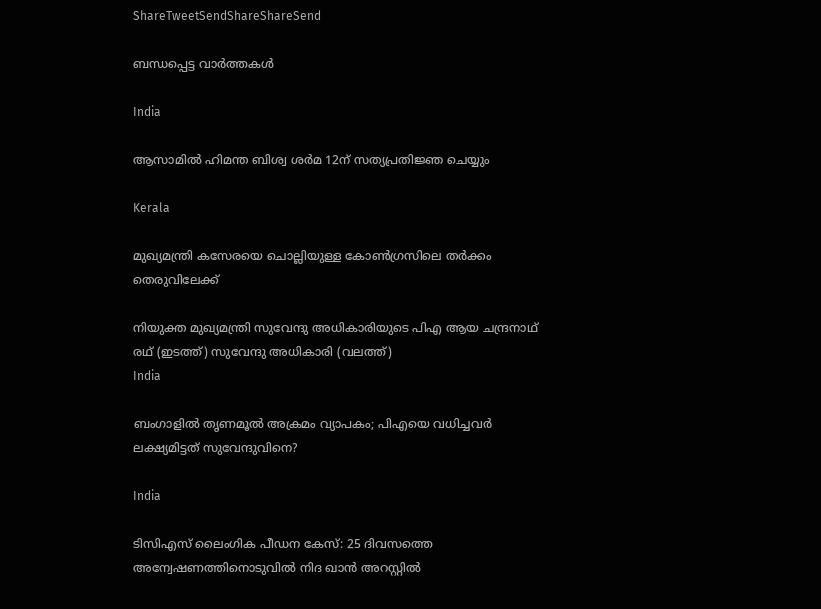ShareTweetSendShareShareSend

ബന്ധപ്പെട്ട വാര്‍ത്തകള്‍

India

ആസാമില്‍ ഹിമന്ത ബിശ്വ ശര്‍മ 12ന് സത്യപ്രതിജ്ഞ ചെയ്യും

Kerala

മുഖ്യമന്ത്രി കസേരയെ ചൊല്ലിയുള്ള കോണ്‍ഗ്രസിലെ തര്‍ക്കം തെരുവിലേക്ക്

നിയുക്ത മുഖ്യമന്ത്രി സുവേന്ദു അധികാരിയുടെ പിഎ ആയ ചന്ദ്രനാഥ് രഥ് (ഇടത്ത്) സുവേന്ദു അധികാരി (വലത്ത്)
India

ബംഗാളില്‍ തൃണമൂല്‍ അക്രമം വ്യാപകം; പിഎയെ വധിച്ചവര്‍ ലക്ഷ്യമിട്ടത് സുവേന്ദുവിനെ?

India

ടിസിഎസ് ലൈംഗിക പീഡന കേസ്: 25 ദിവസത്തെ അന്വേഷണത്തിനൊടുവിൽ നിദ ഖാൻ അറസ്റ്റിൽ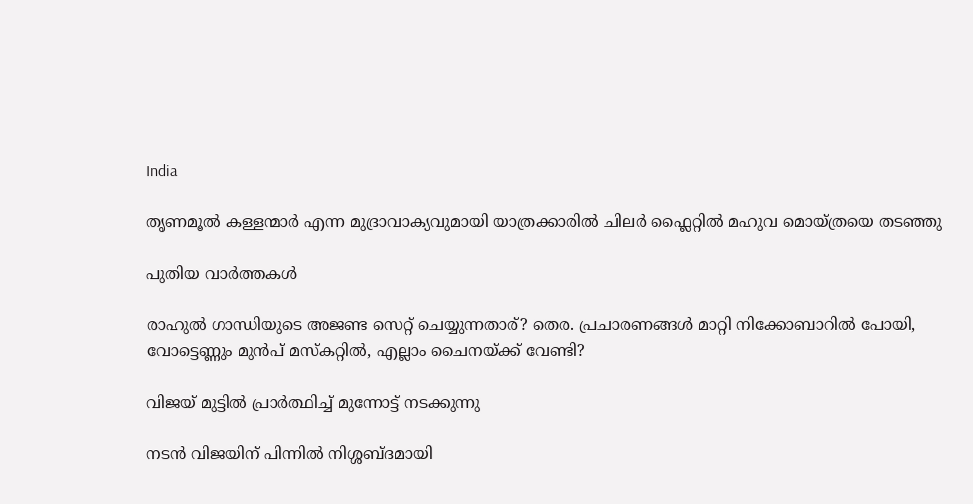India

തൃണമൂല്‍ കള്ളന്മാര്‍ എന്ന മുദ്രാവാക്യവുമായി യാത്രക്കാരില്‍ ചിലര്‍ ഫ്ലൈറ്റില്‍ മഹുവ മൊയ്ത്രയെ തടഞ്ഞു

പുതിയ വാര്‍ത്തകള്‍

രാഹുല്‍ ഗാന്ധിയുടെ അജണ്ട സെറ്റ് ചെയ്യുന്നതാര്? തെര. പ്രചാരണങ്ങള്‍ മാറ്റി നിക്കോബാറില്‍ പോയി, വോട്ടെണ്ണും മുന്‍പ് മസ്കറ്റില്‍, എല്ലാം ചൈനയ്‌ക്ക് വേണ്ടി?

വിജയ് മുട്ടില്‍ പ്രാര്‍ത്ഥിച്ച് മുന്നോട്ട് നടക്കുന്നു

നടന്‍ വിജയിന് പിന്നില്‍ നിശ്ശബ്ദമായി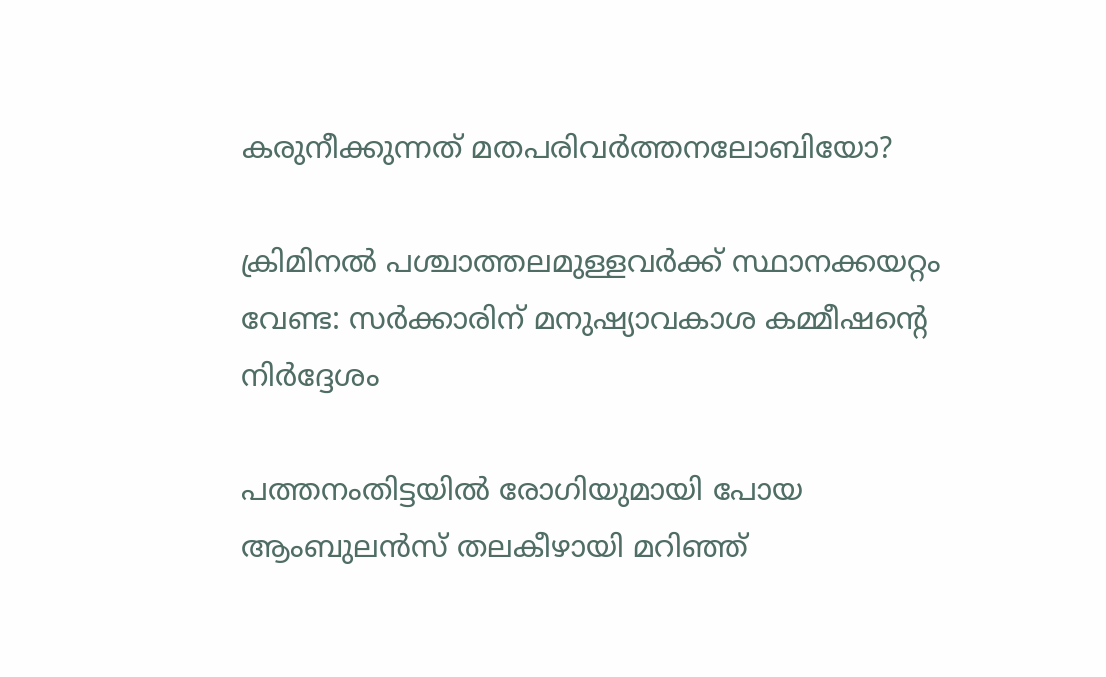കരുനീക്കുന്നത് മതപരിവര്‍ത്തനലോബിയോ?

ക്രിമിനല്‍ പശ്ചാത്തലമുള്ളവര്‍ക്ക് സ്ഥാനക്കയറ്റം വേണ്ട: സര്‍ക്കാരിന് മനുഷ്യാവകാശ കമ്മീഷന്റെ നിര്‍ദ്ദേശം

പത്തനംതിട്ടയില്‍ രോഗിയുമായി പോയ ആംബുലന്‍സ് തലകീഴായി മറിഞ്ഞ്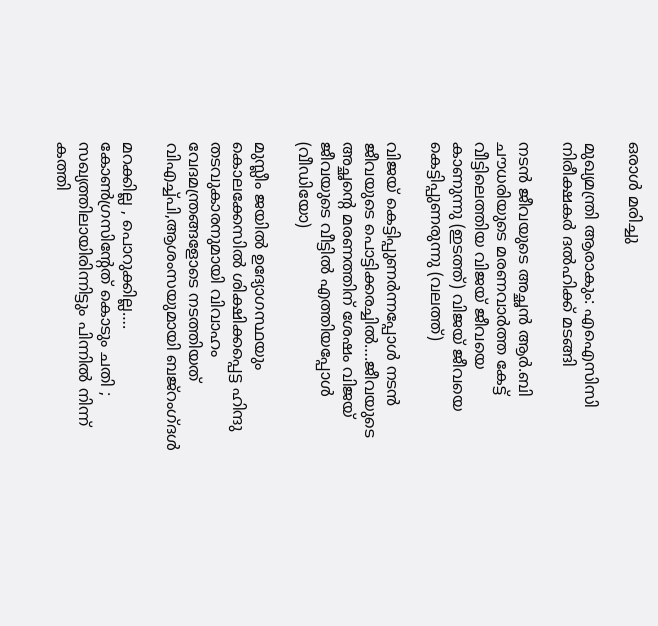ഒരാള്‍ മരിച്ചു

മുഖ്യമന്ത്രി ആരാകും: എഐസിസി നിരീക്ഷകര്‍ ദല്‍ഹിക്ക് മടങ്ങി

നടന്‍ ജീവയുടെ അച്ഛന്‍ ആര്‍.ബി ചൗധരിയുടെ മരണവാര്‍ത്ത കേട്ട് വീട്ടിലെത്തിയ വിജയ് ജീവയെ കാണുന്നു (ഇടത്ത്) വിജയ് ജീവയെ കെട്ടിപ്പുണരുന്നു (വലത്ത്)

വിജയ് കെട്ടിപ്പുണര്‍ന്നപ്പോള്‍ നടന്‍ ജീവയുടെ പൊട്ടിക്കരച്ചില്‍….ജീവയുടെ അച്ഛന്റെ മരണത്തിന് ശേഷം വിജയ് ജീവയുടെ വീട്ടില്‍ എത്തിയപ്പോള്‍ (വീഡിയോ)

മുസ്ലീം ജയില്‍ ഉദ്യോഗസ്ഥയും കൊലക്കേസില്‍ ശിക്ഷിക്കപ്പെട്ട ഹിന്ദു തടവുകാരനുമായി വിവാഹം വേദമന്ത്രങ്ങളോടെ നടത്തിയത് വിഎച്ച്പി,ആശംസയുമായി ബജ്‌റംഗ്ദള്‍

മറക്കില്ല , പൊറുക്കില്ല…. കോൺഗ്രസിൻ്റേത് കൊടും ചതി ; സഖ്യത്തിലായിരിന്നിട്ടും പിന്നിൽ നിന്ന് കത്തി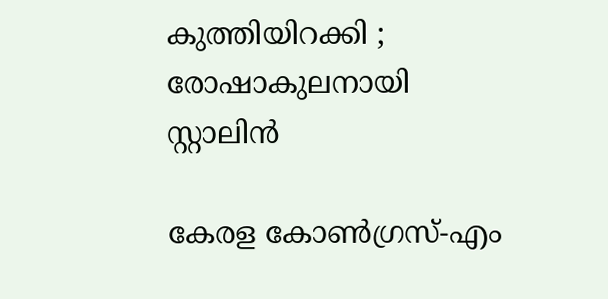കുത്തിയിറക്കി ; രോഷാകുലനായി സ്റ്റാലിൻ

കേരള കോണ്‍ഗ്രസ്-എം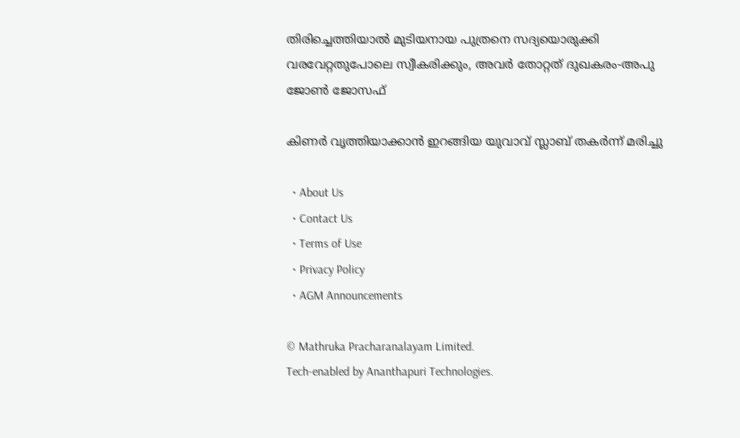തിരിച്ചെത്തിയാല്‍ മുടിയനായ പുത്രനെ സദ്യയൊരുക്കി വരവേറ്റതുപോലെ സ്വീകരിക്കും, അവര്‍ തോറ്റത് ദുഖകരം-അപു ജോണ്‍ ജോസഫ്

കിണര്‍ വൃത്തിയാക്കാന്‍ ഇറങ്ങിയ യുവാവ് സ്ലാബ് തകര്‍ന്ന് മരിച്ചു

  • About Us
  • Contact Us
  • Terms of Use
  • Privacy Policy
  • AGM Announcements

© Mathruka Pracharanalayam Limited.
Tech-enabled by Ananthapuri Technologies.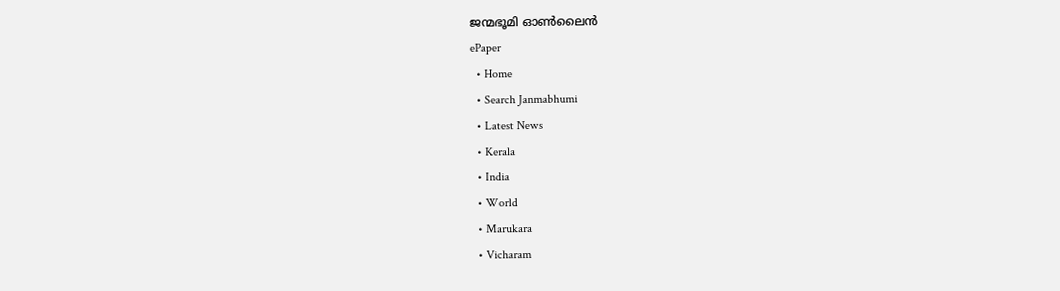ജന്മഭൂമി ഓണ്‍ലൈന്‍
ePaper
  • Home
  • Search Janmabhumi
  • Latest News
  • Kerala
  • India
  • World
  • Marukara
  • Vicharam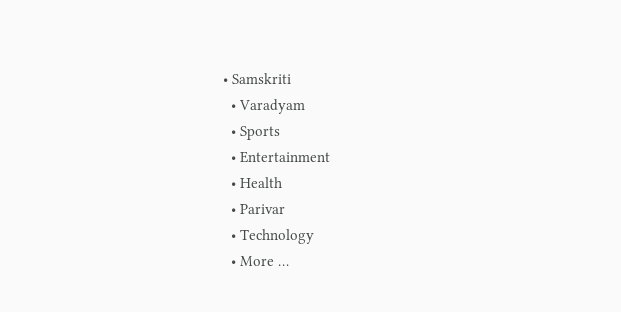• Samskriti
  • Varadyam
  • Sports
  • Entertainment
  • Health
  • Parivar
  • Technology
  • More …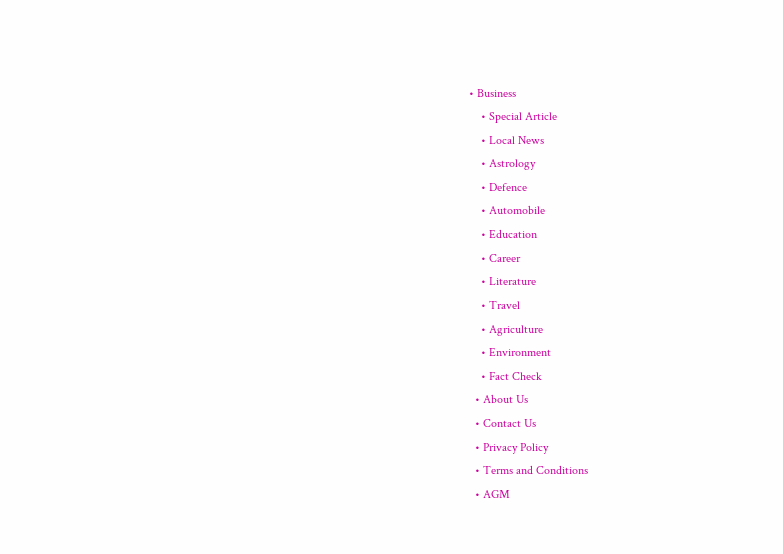• Business
    • Special Article
    • Local News
    • Astrology
    • Defence
    • Automobile
    • Education
    • Career
    • Literature
    • Travel
    • Agriculture
    • Environment
    • Fact Check
  • About Us
  • Contact Us
  • Privacy Policy
  • Terms and Conditions
  • AGM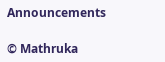Announcements

© Mathruka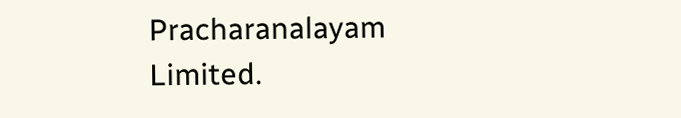Pracharanalayam Limited.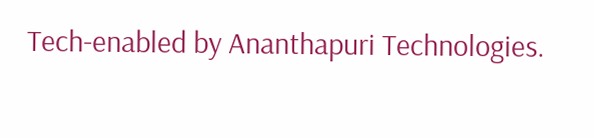Tech-enabled by Ananthapuri Technologies.